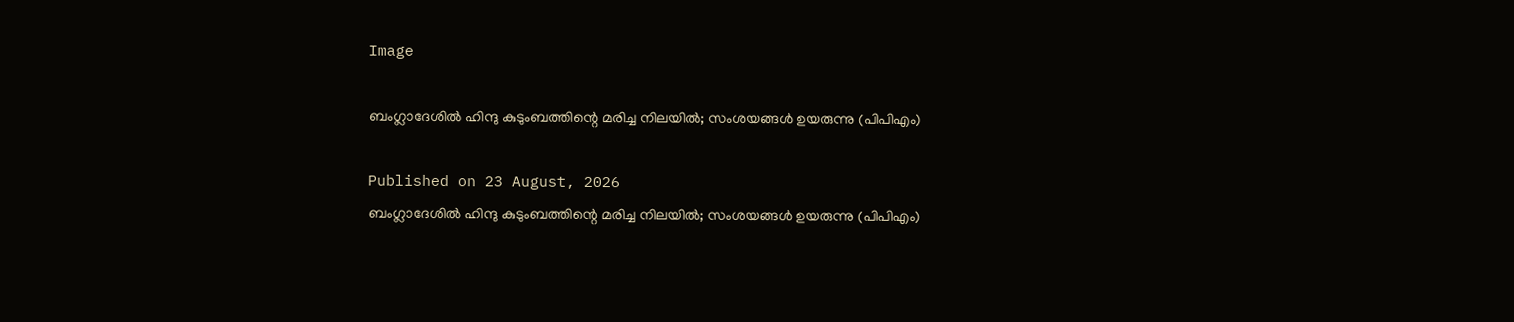Image

ബംഗ്ലാദേശിൽ ഹിന്ദു കുടുംബത്തിന്റെ മരിച്ച നിലയിൽ; സംശയങ്ങൾ ഉയരുന്നു (പിപിഎം)

Published on 23 August, 2026
ബംഗ്ലാദേശിൽ ഹിന്ദു കുടുംബത്തിന്റെ മരിച്ച നിലയിൽ; സംശയങ്ങൾ ഉയരുന്നു (പിപിഎം)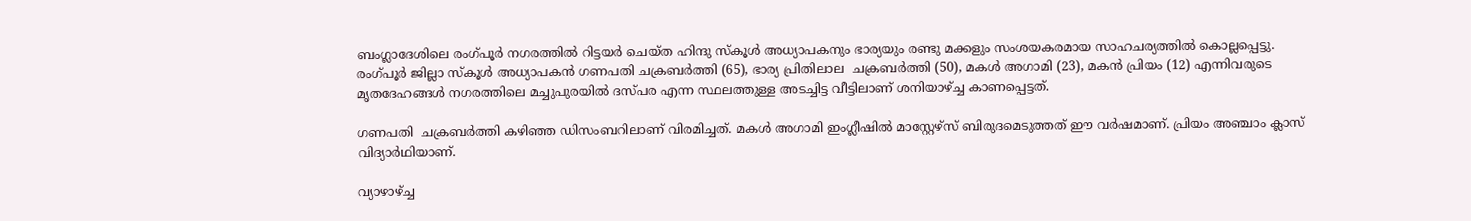ബംഗ്ലാദേശിലെ രംഗ്പൂർ നഗരത്തിൽ റിട്ടയർ ചെയ്ത ഹിന്ദു സ്കൂൾ അധ്യാപകനും ഭാര്യയും രണ്ടു മക്കളും സംശയകരമായ സാഹചര്യത്തിൽ കൊല്ലപ്പെട്ടു. രംഗ്പൂർ ജില്ലാ സ്കൂൾ അധ്യാപകൻ ഗണപതി ചക്രബർത്തി (65), ഭാര്യ പ്രിതിലാല  ചക്രബർത്തി (50), മകൾ അഗാമി (23), മകൻ പ്രിയം (12) എന്നിവരുടെ മൃതദേഹങ്ങൾ നഗരത്തിലെ മച്ചുപുരയിൽ ദസ്‌പര എന്ന സ്ഥലത്തുള്ള അടച്ചിട്ട വീട്ടിലാണ് ശനിയാഴ്ച്ച കാണപ്പെട്ടത്.

ഗണപതി  ചക്രബർത്തി കഴിഞ്ഞ ഡിസംബറിലാണ് വിരമിച്ചത്. മകൾ അഗാമി ഇംഗ്ലീഷിൽ മാസ്റ്റേഴ്സ് ബിരുദമെടുത്തത് ഈ വർഷമാണ്. പ്രിയം അഞ്ചാം ക്ലാസ് വിദ്യാർഥിയാണ്.

വ്യാഴാഴ്ച്ച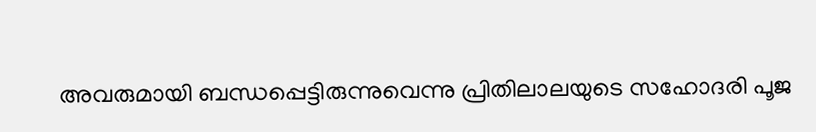അവരുമായി ബന്ധപ്പെട്ടിരുന്നുവെന്നു പ്രിതിലാലയുടെ സഹോദരി പൂജ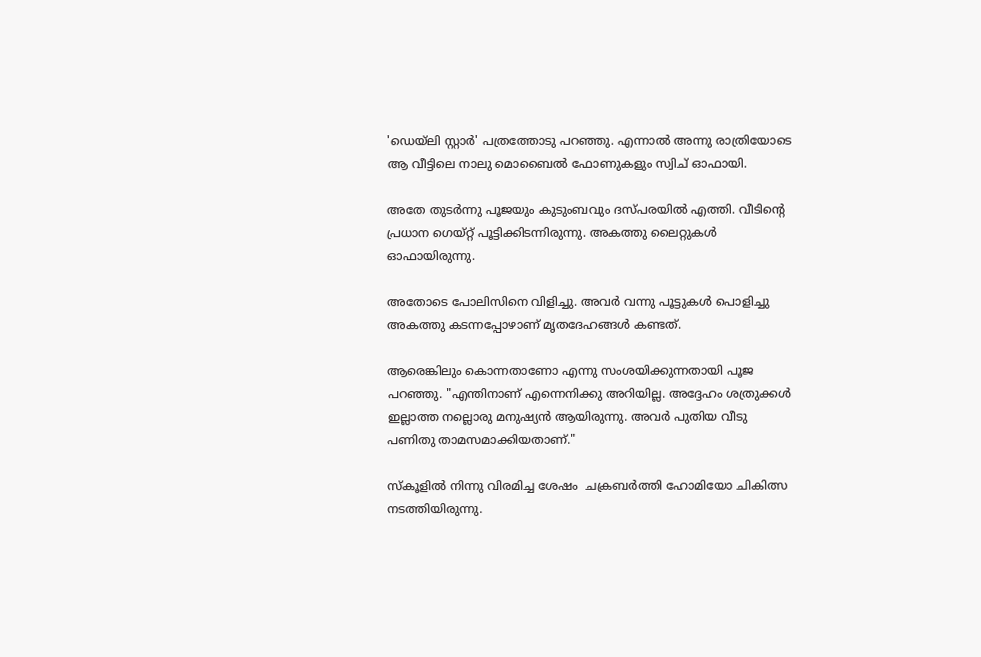'ഡെയ്‌ലി സ്റ്റാർ' പത്രത്തോടു പറഞ്ഞു. എന്നാൽ അന്നു രാത്രിയോടെ ആ വീട്ടിലെ നാലു മൊബൈൽ ഫോണുകളും സ്വിച് ഓഫായി.

അതേ തുടർന്നു പൂജയും കുടുംബവും ദസ്‌പരയിൽ എത്തി. വീടിന്റെ പ്രധാന ഗെയ്റ്റ് പൂട്ടിക്കിടന്നിരുന്നു. അകത്തു ലൈറ്റുകൾ ഓഫായിരുന്നു.

അതോടെ പോലിസിനെ വിളിച്ചു. അവർ വന്നു പൂട്ടുകൾ പൊളിച്ചു അകത്തു കടന്നപ്പോഴാണ് മൃതദേഹങ്ങൾ കണ്ടത്.

ആരെങ്കിലും കൊന്നതാണോ എന്നു സംശയിക്കുന്നതായി പൂജ പറഞ്ഞു. "എന്തിനാണ് എന്നെനിക്കു അറിയില്ല. അദ്ദേഹം ശത്രുക്കൾ ഇല്ലാത്ത നല്ലൊരു മനുഷ്യൻ ആയിരുന്നു. അവർ പുതിയ വീടു പണിതു താമസമാക്കിയതാണ്."

സ്കൂളിൽ നിന്നു വിരമിച്ച ശേഷം  ചക്രബർത്തി ഹോമിയോ ചികിത്സ നടത്തിയിരുന്നു.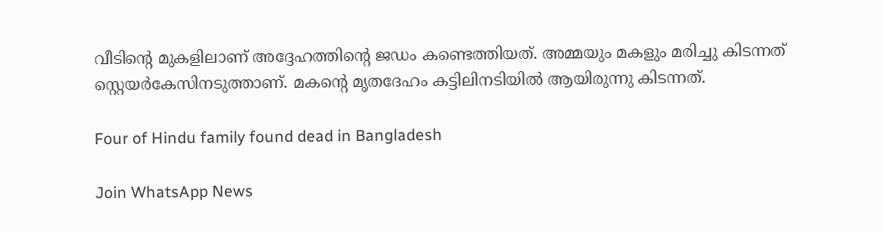വീടിന്റെ മുകളിലാണ് അദ്ദേഹത്തിന്റെ ജഡം കണ്ടെത്തിയത്. അമ്മയും മകളും മരിച്ചു കിടന്നത് സ്റ്റെയർകേസിനടുത്താണ്. മകന്റെ മൃതദേഹം കട്ടിലിനടിയിൽ ആയിരുന്നു കിടന്നത്.

Four of Hindu family found dead in Bangladesh

Join WhatsApp News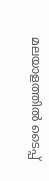മലയാളത്തില്‍ ടൈപ്പ്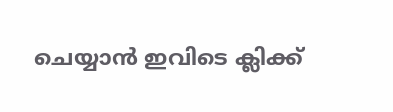ചെയ്യാന്‍ ഇവിടെ ക്ലിക്ക്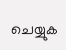ചെയ്യുക